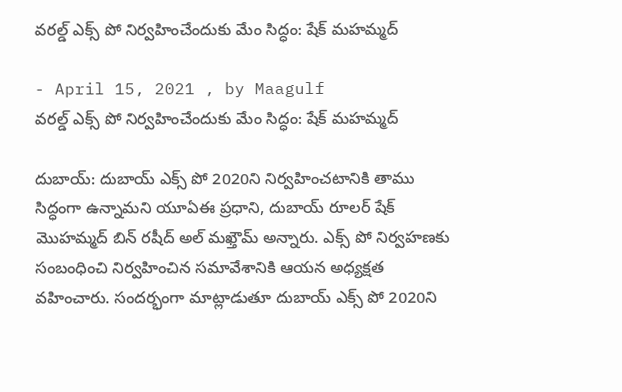వ‌ర‌ల్డ్ ఎక్స్ పో నిర్వ‌హించేందుకు మేం సిద్ధం: షేక్ మహమ్మద్

- April 15, 2021 , by Maagulf
వ‌ర‌ల్డ్ ఎక్స్ పో నిర్వ‌హించేందుకు మేం సిద్ధం: షేక్ మహమ్మద్

దుబాయ్: దుబాయ్ ఎక్స్ పో 2020ని నిర్వ‌హించటానికి తాము సిద్ధంగా ఉన్నామ‌ని యూఏఈ ప్ర‌ధాని, దుబాయ్ రూల‌ర్ షేక్ మొహ‌మ్మ‌ద్ బిన్ ర‌షీద్ అల్ మ‌ఖ్తౌమ్ అన్నారు. ఎక్స్ పో నిర్వ‌హ‌ణ‌కు సంబంధించి నిర్వ‌హించిన స‌మావేశానికి ఆయ‌న అధ్య‌క్ష‌త వ‌హించారు. సంద‌ర్భంగా మాట్లాడుతూ దుబాయ్ ఎక్స్ పో 2020ని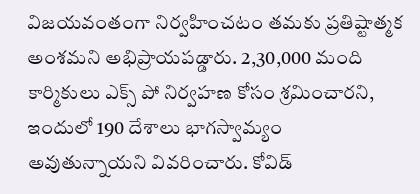విజ‌య‌వంతంగా నిర్వ‌హించ‌టం తమ‌కు ప్ర‌తిష్టాత్మక అంశమ‌ని అభిప్రాయ‌ప‌డ్డారు. 2,30,000 మంది కార్మికులు ఎక్స్ పో నిర్వ‌హ‌ణ కోసం శ్ర‌మించార‌ని, ఇందులో 190 దేశాలు భాగ‌స్వామ్యం అవుతున్నాయ‌ని వివ‌రించారు. కోవిడ్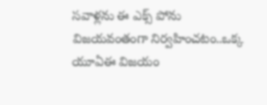స‌వాళ్ల‌ను ఈ ఎక్స్ పోను విజ‌య‌వంతంగా నిర్వ‌హించ‌టం..ఒక్క యూఏఈ విజ‌యం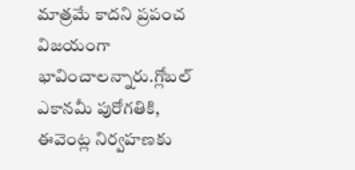మాత్ర‌మే కాద‌ని ప్ర‌పంచ విజ‌యంగా భావించాల‌న్నారు.గ్లోబ‌ల్ ఎకాన‌మీ పురోగ‌తికి, ఈవెంట్ల నిర్వ‌హ‌ణ‌కు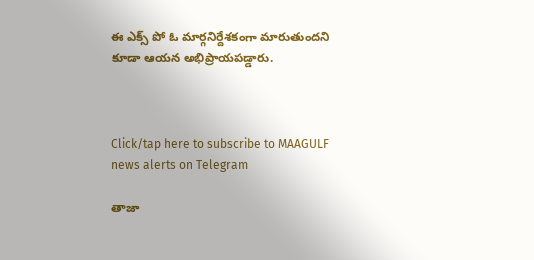ఈ ఎక్స్ పో ఓ మార్గ‌నిర్దేశ‌కంగా మారుతుంద‌ని కూడా ఆయన అభిప్రాయ‌ప‌డ్డారు.



Click/tap here to subscribe to MAAGULF news alerts on Telegram

తాజా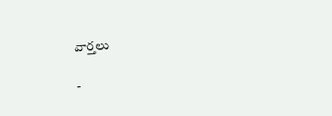వార్తలు

-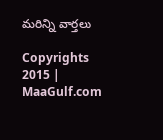మరిన్ని వార్తలు

Copyrights 2015 | MaaGulf.com